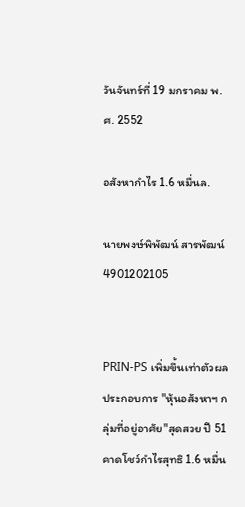วันจันทร์ที่ 19 มกราคม พ.ศ. 2552

อสังหากำไร 1.6 หมื่นล.

นายพงษ์พิพัฒน์ สารพัฒน์ 4901202105


PRIN-PS เพิ่มขึ้นเท่าตัวผลประกอบการ "หุ้นอสังหาฯ กลุ่มที่อยู่อาศัย"สุดสวย ปี 51 คาดโชว์กำไรสุทธิ 1.6 หมื่น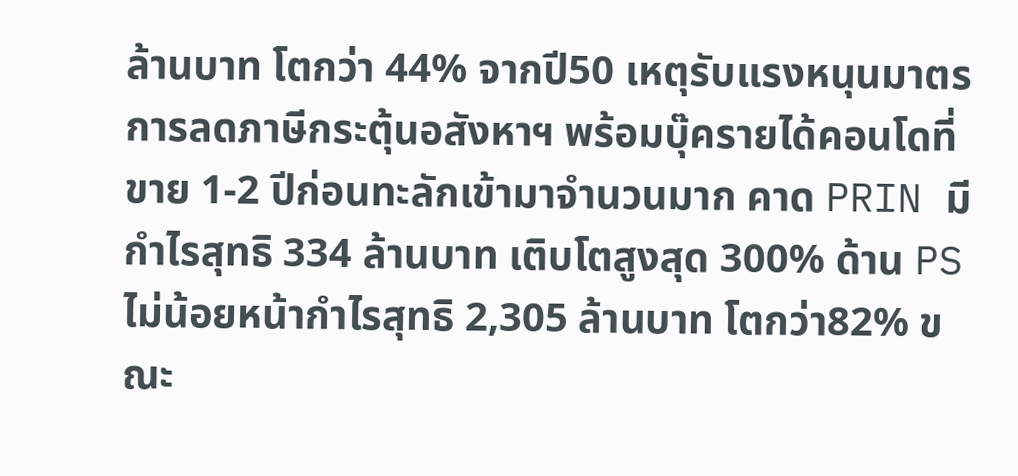ล้านบาท โตกว่า 44% จากปี50 เหตุรับแรงหนุนมาตรการลดภาษีกระตุ้นอสังหาฯ พร้อมบุ๊ครายได้คอนโดที่ขาย 1-2 ปีก่อนทะลักเข้ามาจำนวนมาก คาด PRIN มีกำไรสุทธิ 334 ล้านบาท เติบโตสูงสุด 300% ด้าน PS ไม่น้อยหน้ากำไรสุทธิ 2,305 ล้านบาท โตกว่า82% ขณะ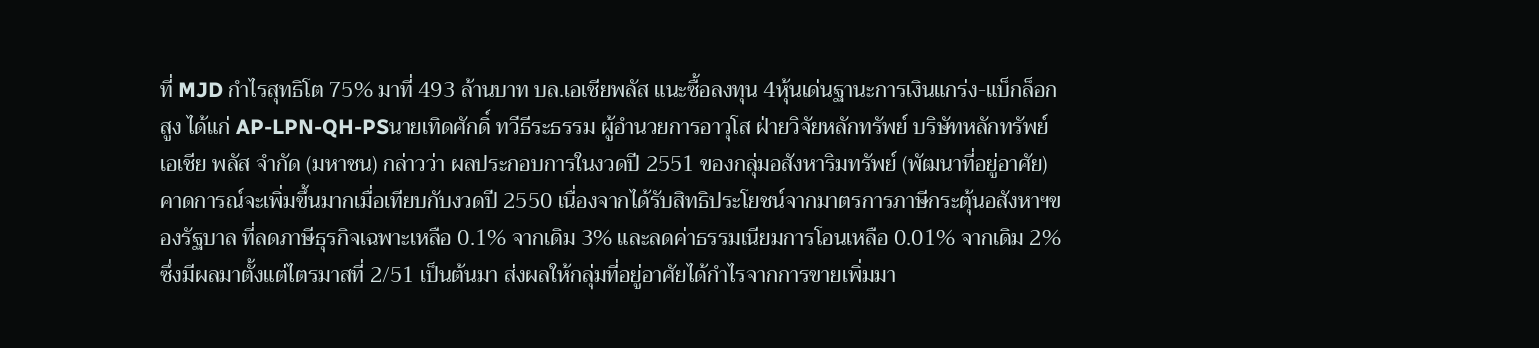ที่ MJD กำไรสุทธิโต 75% มาที่ 493 ล้านบาท บล.เอเชียพลัส แนะซื้อลงทุน 4หุ้นเด่นฐานะการเงินแกร่ง-แบ็กล็อกสูง ได้แก่ AP-LPN-QH-PSนายเทิดศักดิ์ ทวีธีระธรรม ผู้อำนวยการอาวุโส ฝ่ายวิจัยหลักทรัพย์ บริษัทหลักทรัพย์ เอเชีย พลัส จำกัด (มหาชน) กล่าวว่า ผลประกอบการในงวดปี 2551 ของกลุ่มอสังหาริมทรัพย์ (พัฒนาที่อยู่อาศัย) คาดการณ์จะเพิ่มขึ้นมากเมื่อเทียบกับงวดปี 2550 เนื่องจากได้รับสิทธิประโยชน์จากมาตรการภาษีกระตุ้นอสังหาฯของรัฐบาล ที่ลดภาษีธุรกิจเฉพาะเหลือ 0.1% จากเดิม 3% และลดค่าธรรมเนียมการโอนเหลือ 0.01% จากเดิม 2% ซึ่งมีผลมาตั้งแต่ไตรมาสที่ 2/51 เป็นต้นมา ส่งผลให้กลุ่มที่อยู่อาศัยได้กำไรจากการขายเพิ่มมา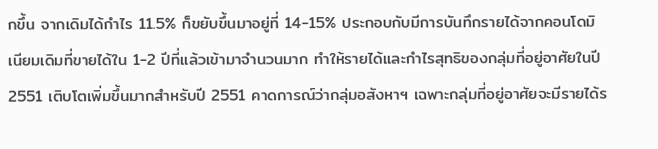กขึ้น จากเดิมได้กำไร 11.5% ก็ขยับขึ้นมาอยู่ที่ 14-15% ประกอบกับมีการบันทึกรายได้จากคอนโดมิเนียมเดิมที่ขายได้ใน 1-2 ปีที่แล้วเข้ามาจำนวนมาก ทำให้รายได้และกำไรสุทธิของกลุ่มที่อยู่อาศัยในปี 2551 เติบโตเพิ่มขึ้นมากสำหรับปี 2551 คาดการณ์ว่ากลุ่มอสังหาฯ เฉพาะกลุ่มที่อยู่อาศัยจะมีรายได้ร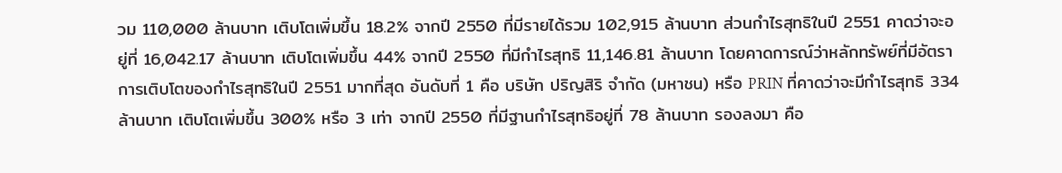วม 110,000 ล้านบาท เติบโตเพิ่มขึ้น 18.2% จากปี 2550 ที่มีรายได้รวม 102,915 ล้านบาท ส่วนกำไรสุทธิในปี 2551 คาดว่าจะอยู่ที่ 16,042.17 ล้านบาท เติบโตเพิ่มขึ้น 44% จากปี 2550 ที่มีกำไรสุทธิ 11,146.81 ล้านบาท โดยคาดการณ์ว่าหลักทรัพย์ที่มีอัตราการเติบโตของกำไรสุทธิในปี 2551 มากที่สุด อันดับที่ 1 คือ บริษัท ปริญสิริ จำกัด (มหาชน) หรือ PRIN ที่คาดว่าจะมีกำไรสุทธิ 334 ล้านบาท เติบโตเพิ่มขึ้น 300% หรือ 3 เท่า จากปี 2550 ที่มีฐานกำไรสุทธิอยู่ที่ 78 ล้านบาท รองลงมา คือ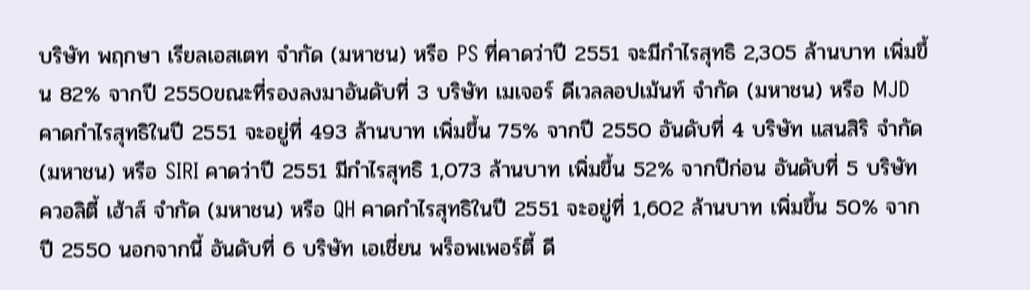บริษัท พฤกษา เรียลเอสเตท จำกัด (มหาชน) หรือ PS ที่คาดว่าปี 2551 จะมีกำไรสุทธิ 2,305 ล้านบาท เพิ่มขึ้น 82% จากปี 2550ขณะที่รองลงมาอันดับที่ 3 บริษัท เมเจอร์ ดีเวลลอปเม้นท์ จำกัด (มหาชน) หรือ MJD คาดกำไรสุทธิในปี 2551 จะอยู่ที่ 493 ล้านบาท เพิ่มขึ้น 75% จากปี 2550 อันดับที่ 4 บริษัท แสนสิริ จำกัด (มหาชน) หรือ SIRI คาดว่าปี 2551 มีกำไรสุทธิ 1,073 ล้านบาท เพิ่มขึ้น 52% จากปีก่อน อันดับที่ 5 บริษัท ควอลิตี้ เฮ้าส์ จำกัด (มหาชน) หรือ QH คาดกำไรสุทธิในปี 2551 จะอยู่ที่ 1,602 ล้านบาท เพิ่มขึ้น 50% จากปี 2550 นอกจากนี้ อันดับที่ 6 บริษัท เอเชี่ยน พร็อพเพอร์ตี้ ดี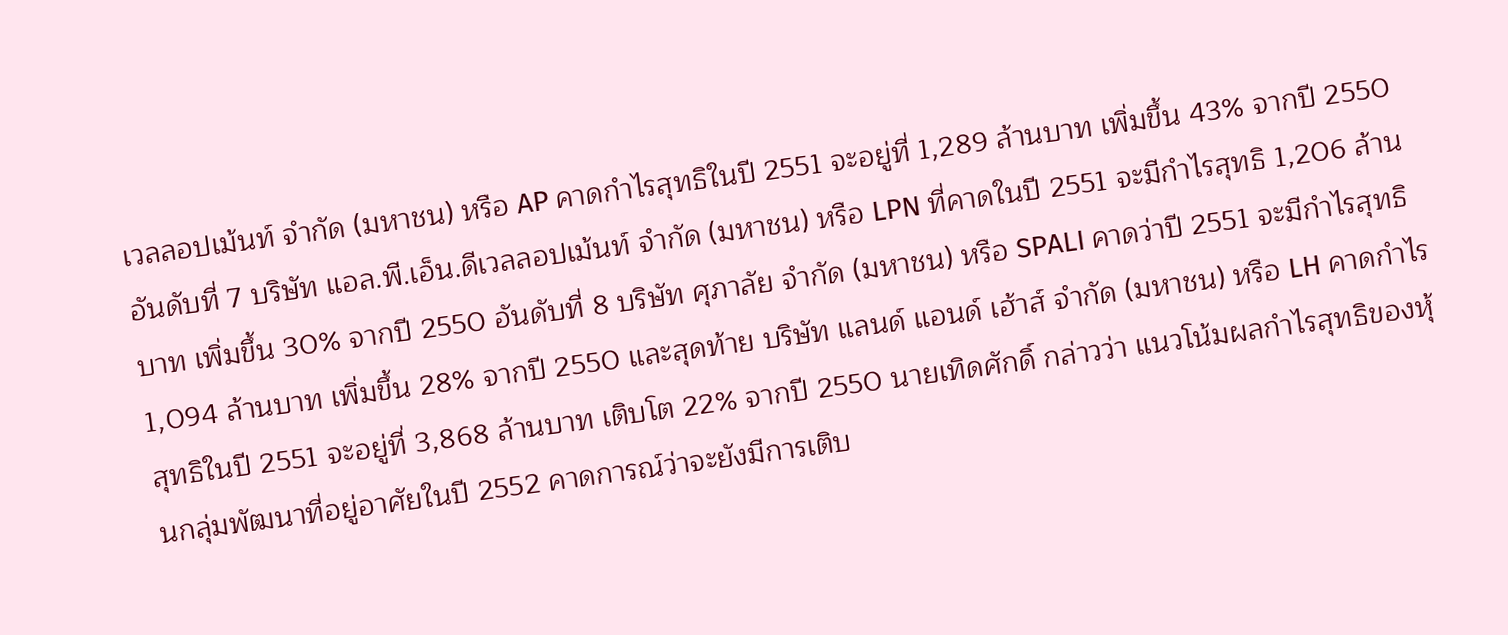เวลลอปเม้นท์ จำกัด (มหาชน) หรือ AP คาดกำไรสุทธิในปี 2551 จะอยู่ที่ 1,289 ล้านบาท เพิ่มขึ้น 43% จากปี 2550 อันดับที่ 7 บริษัท แอล.พี.เอ็น.ดีเวลลอปเม้นท์ จำกัด (มหาชน) หรือ LPN ที่คาดในปี 2551 จะมีกำไรสุทธิ 1,206 ล้านบาท เพิ่มขึ้น 30% จากปี 2550 อันดับที่ 8 บริษัท ศุภาลัย จำกัด (มหาชน) หรือ SPALI คาดว่าปี 2551 จะมีกำไรสุทธิ 1,094 ล้านบาท เพิ่มขึ้น 28% จากปี 2550 และสุดท้าย บริษัท แลนด์ แอนด์ เฮ้าส์ จำกัด (มหาชน) หรือ LH คาดกำไรสุทธิในปี 2551 จะอยู่ที่ 3,868 ล้านบาท เติบโต 22% จากปี 2550 นายเทิดศักดิ์ กล่าวว่า แนวโน้มผลกำไรสุทธิของหุ้นกลุ่มพัฒนาที่อยู่อาศัยในปี 2552 คาดการณ์ว่าจะยังมีการเติบ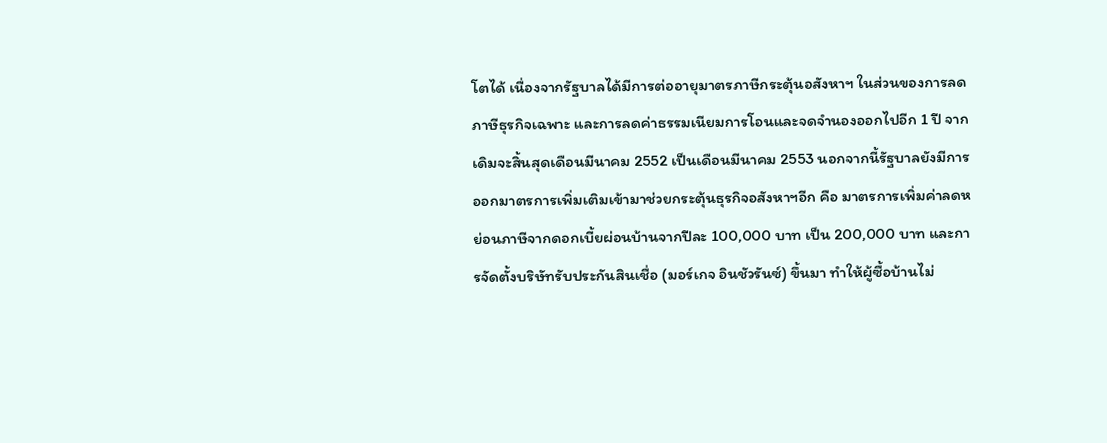โตได้ เนื่องจากรัฐบาลได้มีการต่ออายุมาตรภาษีกระตุ้นอสังหาฯ ในส่วนของการลดภาษีธุรกิจเฉพาะ และการลดค่าธรรมเนียมการโอนและจดจำนองออกไปอีก 1 ปี จากเดิมจะสิ้นสุดเดือนมีนาคม 2552 เป็นเดือนมีนาคม 2553 นอกจากนี้รัฐบาลยังมีการออกมาตรการเพิ่มเติมเข้ามาช่วยกระตุ้นธุรกิจอสังหาฯอีก คือ มาตรการเพิ่มค่าลดหย่อนภาษีจากดอกเบี้ยผ่อนบ้านจากปีละ 100,000 บาท เป็น 200,000 บาท และการจัดตั้งบริษัทรับประกันสินเชื่อ (มอร์เกจ อินชัวรันซ์) ขึ้นมา ทำให้ผู้ซื้อบ้านไม่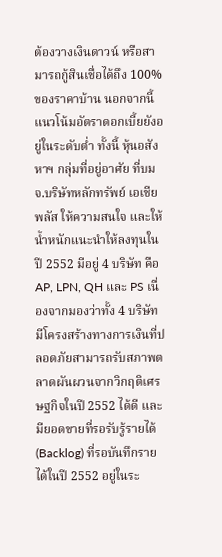ต้องวางเงินดาวน์ หรือสามารถกู้สินเชื่อได้ถึง 100% ของราคาบ้าน นอกจากนี้ แนวโน้มอัตราดอกเบี้ยยังอยู่ในระดับต่ำ ทั้งนี้ หุ้นอสังหาฯ กลุ่มที่อยู่อาศัย ที่บมจ.บริษัทหลักทรัพย์ เอเชีย พลัส ให้ความสนใจ และให้น้ำหนักแนะนำให้ลงทุนในปี 2552 มีอยู่ 4 บริษัท คือ AP, LPN, QH และ PS เนื่องจากมองว่าทั้ง 4 บริษัท มีโครงสร้างทางการเงินที่ปลอดภัยสามารถรับสภาพตลาดผันผวนจากวิกฤติเศรษฐกิจในปี 2552 ได้ดี และมียอดขายที่รอรับรู้รายได้ (Backlog) ที่รอบันทึกรายได้ในปี 2552 อยู่ในระ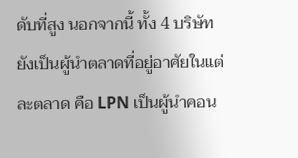ดับที่สูง นอกจากนี้ ทั้ง 4 บริษัทยังเป็นผู้นำตลาดที่อยู่อาศัยในแต่ละตลาด คือ LPN เป็นผู้นำคอน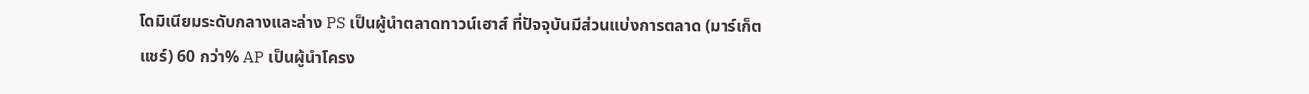โดมิเนียมระดับกลางและล่าง PS เป็นผู้นำตลาดทาวน์เฮาส์ ที่ปัจจุบันมีส่วนแบ่งการตลาด (มาร์เก็ตแชร์) 60 กว่า% AP เป็นผู้นำโครง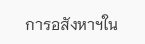การอสังหาฯใน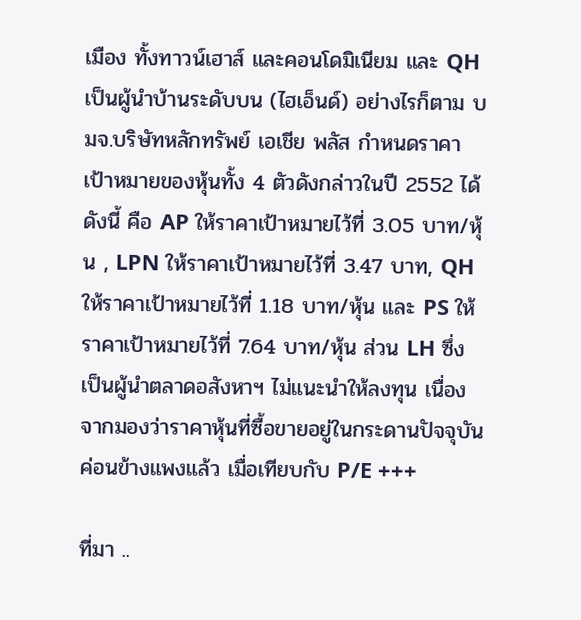เมือง ทั้งทาวน์เฮาส์ และคอนโดมิเนียม และ QH เป็นผู้นำบ้านระดับบน (ไฮเอ็นด์) อย่างไรก็ตาม บมจ.บริษัทหลักทรัพย์ เอเชีย พลัส กำหนดราคาเป้าหมายของหุ้นทั้ง 4 ตัวดังกล่าวในปี 2552 ได้ดังนี้ คือ AP ให้ราคาเป้าหมายไว้ที่ 3.05 บาท/หุ้น , LPN ให้ราคาเป้าหมายไว้ที่ 3.47 บาท, QH ให้ราคาเป้าหมายไว้ที่ 1.18 บาท/หุ้น และ PS ให้ราคาเป้าหมายไว้ที่ 7.64 บาท/หุ้น ส่วน LH ซึ่งเป็นผู้นำตลาดอสังหาฯ ไม่แนะนำให้ลงทุน เนื่องจากมองว่าราคาหุ้นที่ซื้อขายอยู่ในกระดานปัจจุบันค่อนข้างแพงแล้ว เมื่อเทียบกับ P/E +++

ที่มา ..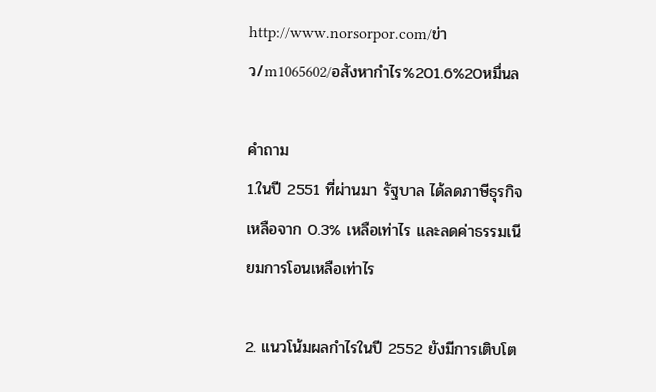http://www.norsorpor.com/ข่าว/m1065602/อสังหากำไร%201.6%20หมื่นล

คำถาม
1.ในปี 2551 ที่ผ่านมา รัฐบาล ได้ลดภาษีธุรกิจเหลือจาก 0.3% เหลือเท่าไร และลดค่าธรรมเนียมการโอนเหลือเท่าไร

2. แนวโน้มผลกำไรในปี 2552 ยังมีการเติบโต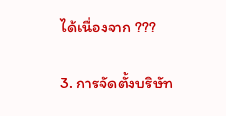ได้เนื่องจาก ???

3. การจัดตั้งบริษัท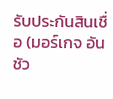รับประกันสินเชื่อ (มอร์เกจ อันชัว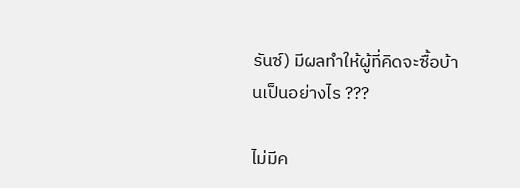รันซ์) มีผลทำให้ผู้ที่คิดจะซื้อบ้านเป็นอย่างไร ???

ไม่มีค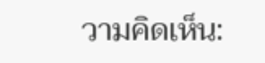วามคิดเห็น: